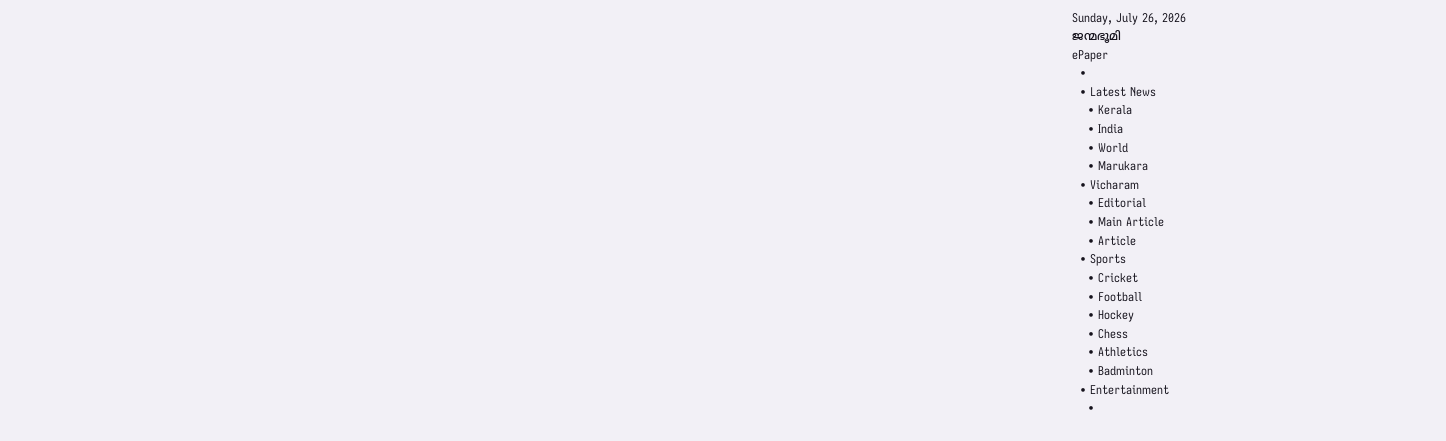Sunday, July 26, 2026
ജന്മഭൂമി
ePaper
  •
  • Latest News
    • Kerala
    • India
    • World
    • Marukara
  • Vicharam
    • Editorial
    • Main Article
    • Article
  • Sports
    • Cricket
    • Football
    • Hockey
    • Chess
    • Athletics
    • Badminton
  • Entertainment
    •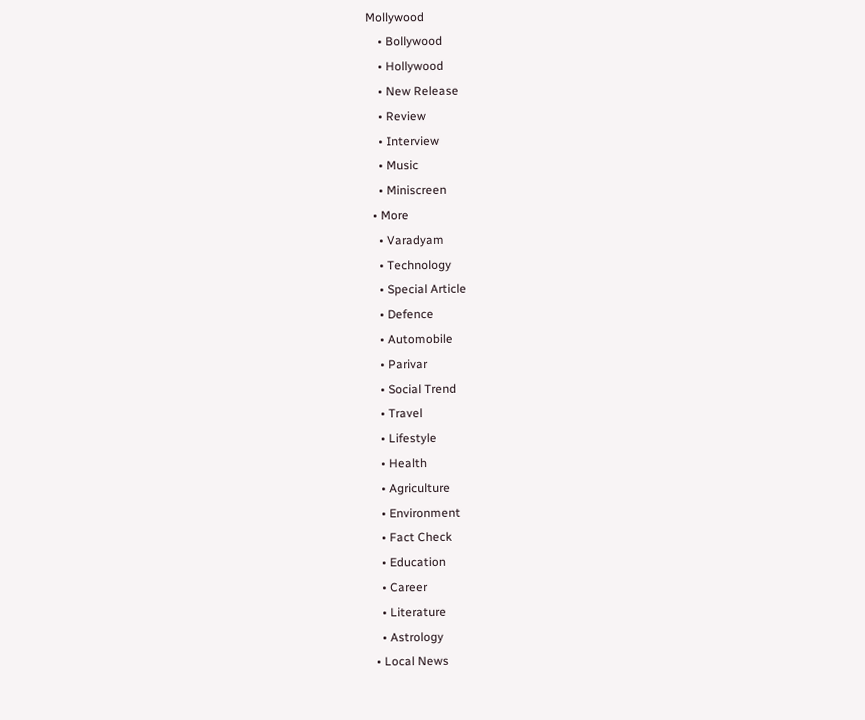Mollywood
    • Bollywood
    • Hollywood
    • New Release
    • Review
    • Interview
    • Music
    • Miniscreen
  • More
    • Varadyam
    • Technology
    • Special Article
    • Defence
    • Automobile
    • Parivar
    • Social Trend
    • Travel
    • Lifestyle
    • Health
    • Agriculture
    • Environment
    • Fact Check
    • Education
    • Career
    • Literature
    • Astrology
  • Local News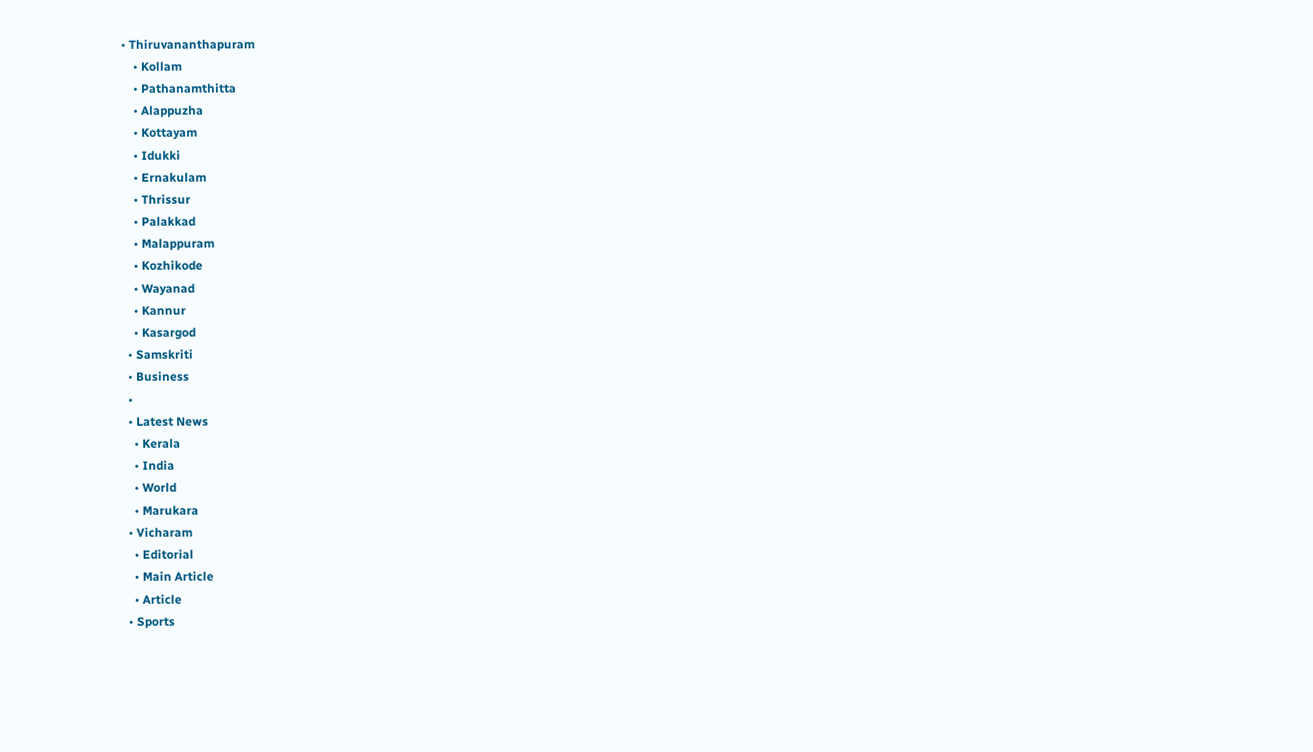• Thiruvananthapuram
    • Kollam
    • Pathanamthitta
    • Alappuzha
    • Kottayam
    • Idukki
    • Ernakulam
    • Thrissur
    • Palakkad
    • Malappuram
    • Kozhikode
    • Wayanad
    • Kannur
    • Kasargod
  • Samskriti
  • Business
  •
  • Latest News
    • Kerala
    • India
    • World
    • Marukara
  • Vicharam
    • Editorial
    • Main Article
    • Article
  • Sports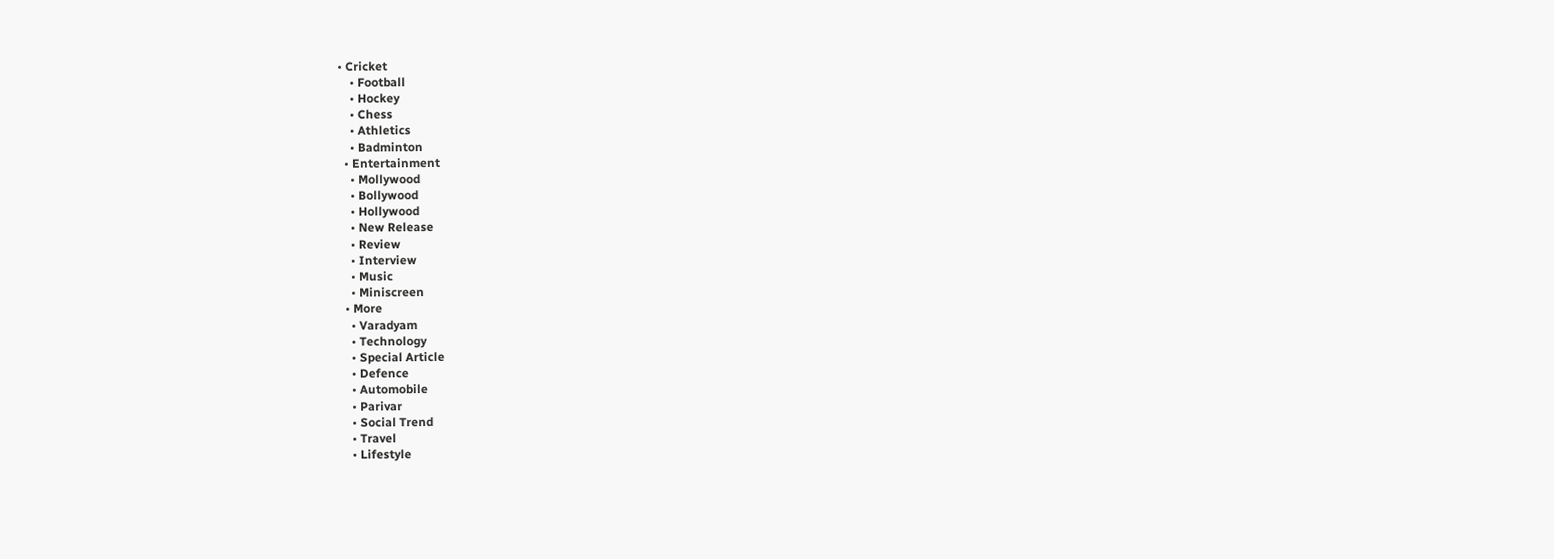• Cricket
    • Football
    • Hockey
    • Chess
    • Athletics
    • Badminton
  • Entertainment
    • Mollywood
    • Bollywood
    • Hollywood
    • New Release
    • Review
    • Interview
    • Music
    • Miniscreen
  • More
    • Varadyam
    • Technology
    • Special Article
    • Defence
    • Automobile
    • Parivar
    • Social Trend
    • Travel
    • Lifestyle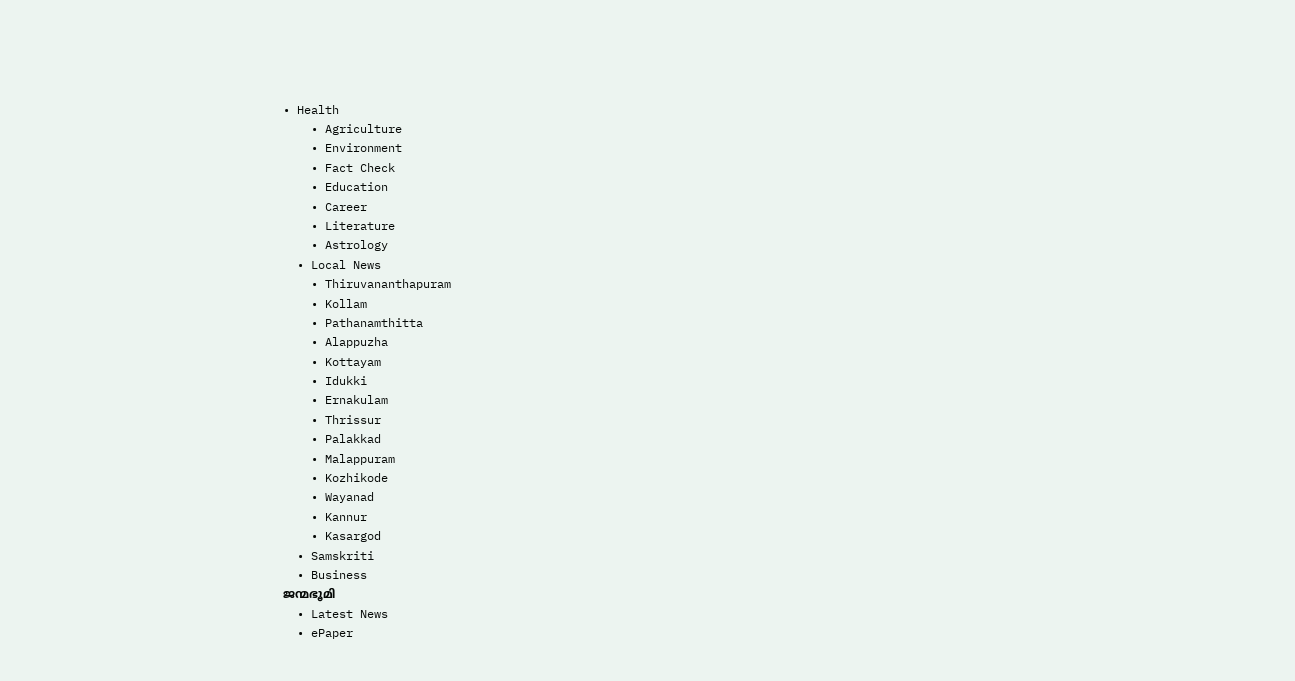• Health
    • Agriculture
    • Environment
    • Fact Check
    • Education
    • Career
    • Literature
    • Astrology
  • Local News
    • Thiruvananthapuram
    • Kollam
    • Pathanamthitta
    • Alappuzha
    • Kottayam
    • Idukki
    • Ernakulam
    • Thrissur
    • Palakkad
    • Malappuram
    • Kozhikode
    • Wayanad
    • Kannur
    • Kasargod
  • Samskriti
  • Business
ജന്മഭൂമി
  • Latest News
  • ePaper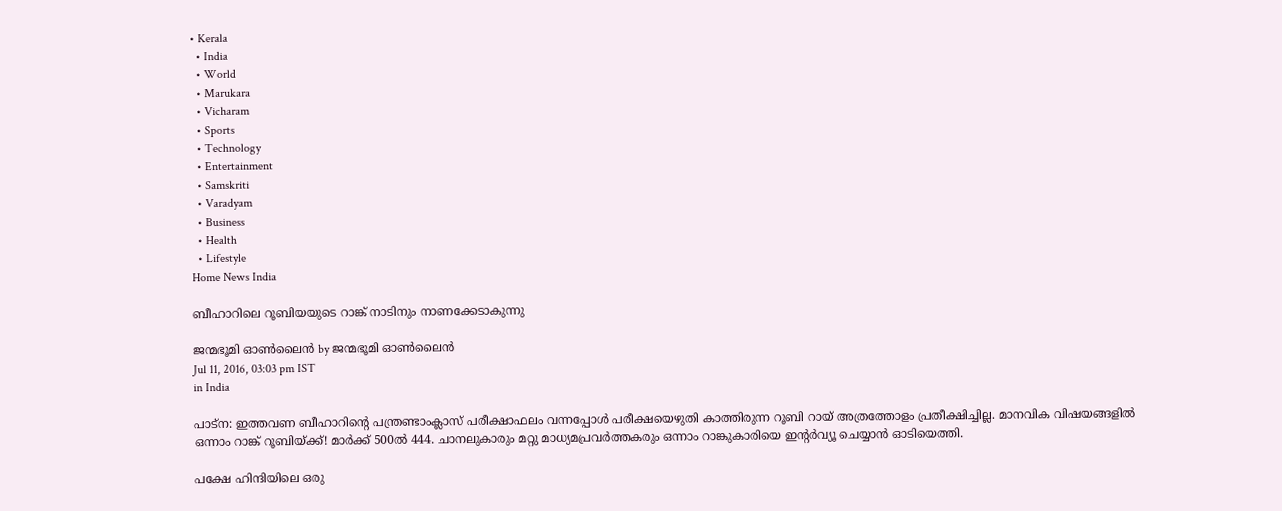• Kerala
  • India
  • World
  • Marukara
  • Vicharam
  • Sports
  • Technology
  • Entertainment
  • Samskriti
  • Varadyam
  • Business
  • Health
  • Lifestyle
Home News India

ബീഹാറിലെ റൂബിയയുടെ റാങ്ക് നാടിനും നാണക്കേടാകുന്നു

ജന്മഭൂമി ഓണ്‍ലൈന്‍ by ജന്മഭൂമി ഓണ്‍ലൈന്‍
Jul 11, 2016, 03:03 pm IST
in India

പാട്‌ന: ഇത്തവണ ബീഹാറിന്റെ പന്ത്രണ്ടാംക്ലാസ് പരീക്ഷാഫലം വന്നപ്പോള്‍ പരീക്ഷയെഴുതി കാത്തിരുന്ന റൂബി റായ് അത്രത്തോളം പ്രതീക്ഷിച്ചില്ല. മാനവിക വിഷയങ്ങളില്‍ ഒന്നാം റാങ്ക് റൂബിയ്‌ക്ക്! മാര്‍ക്ക് 500ല്‍ 444. ചാനലുകാരും മറ്റു മാധ്യമപ്രവര്‍ത്തകരും ഒന്നാം റാങ്കുകാരിയെ ഇന്റര്‍വ്യൂ ചെയ്യാന്‍ ഓടിയെത്തി.

പക്ഷേ ഹിന്ദിയിലെ ഒരു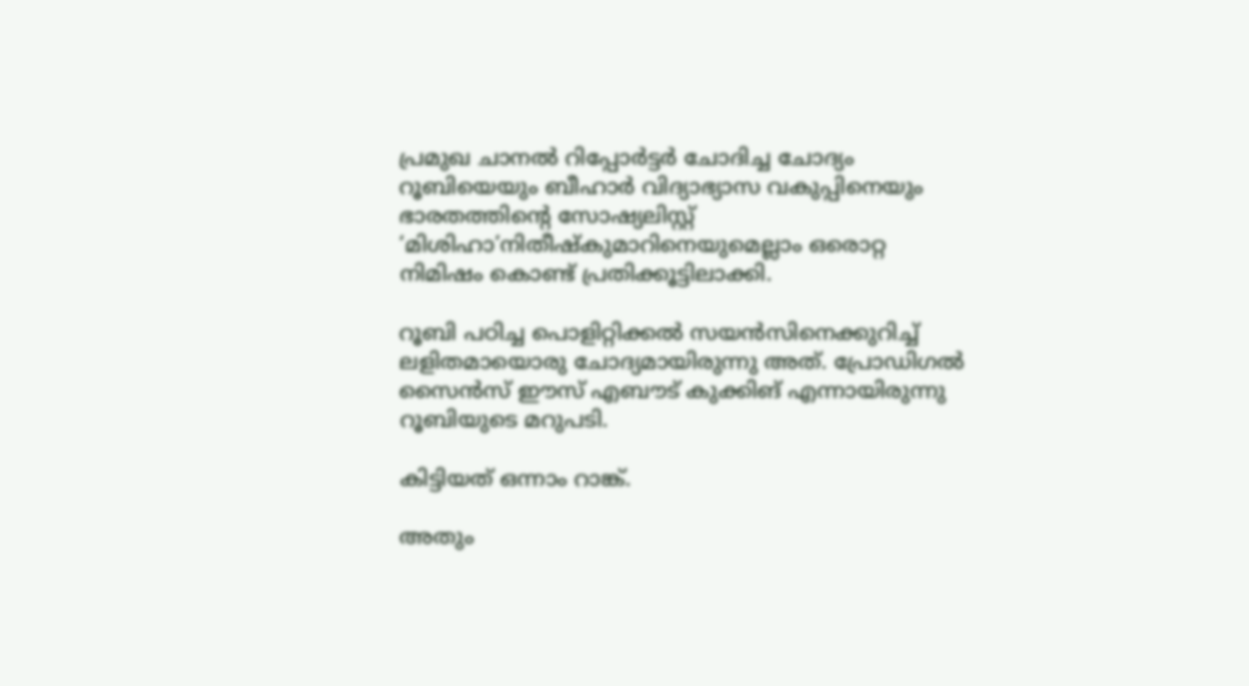പ്രമുഖ ചാനല്‍ റിപ്പോര്‍ട്ടര്‍ ചോദിച്ച ചോദ്യം റൂബിയെയും ബീഹാര്‍ വിദ്യാഭ്യാസ വകുപ്പിനെയും ഭാരതത്തിന്റെ സോഷ്യലിസ്റ്റ് ‘മിശിഹാ’നിതീഷ്‌കുമാറിനെയുമെല്ലാം ഒരൊറ്റ നിമിഷം കൊണ്ട് പ്രതിക്കൂട്ടിലാക്കി.

റൂബി പഠിച്ച പൊളിറ്റിക്കല്‍ സയന്‍സിനെക്കുറിച്ച് ലളിതമായൊരു ചോദ്യമായിരുന്നു അത്. പ്രോഡിഗല്‍ സൈന്‍സ് ഈസ് എബൗട് കുക്കിങ് എന്നായിരുന്നു റൂബിയുടെ മറുപടി.

കിട്ടിയത് ഒന്നാം റാങ്ക്.

അതും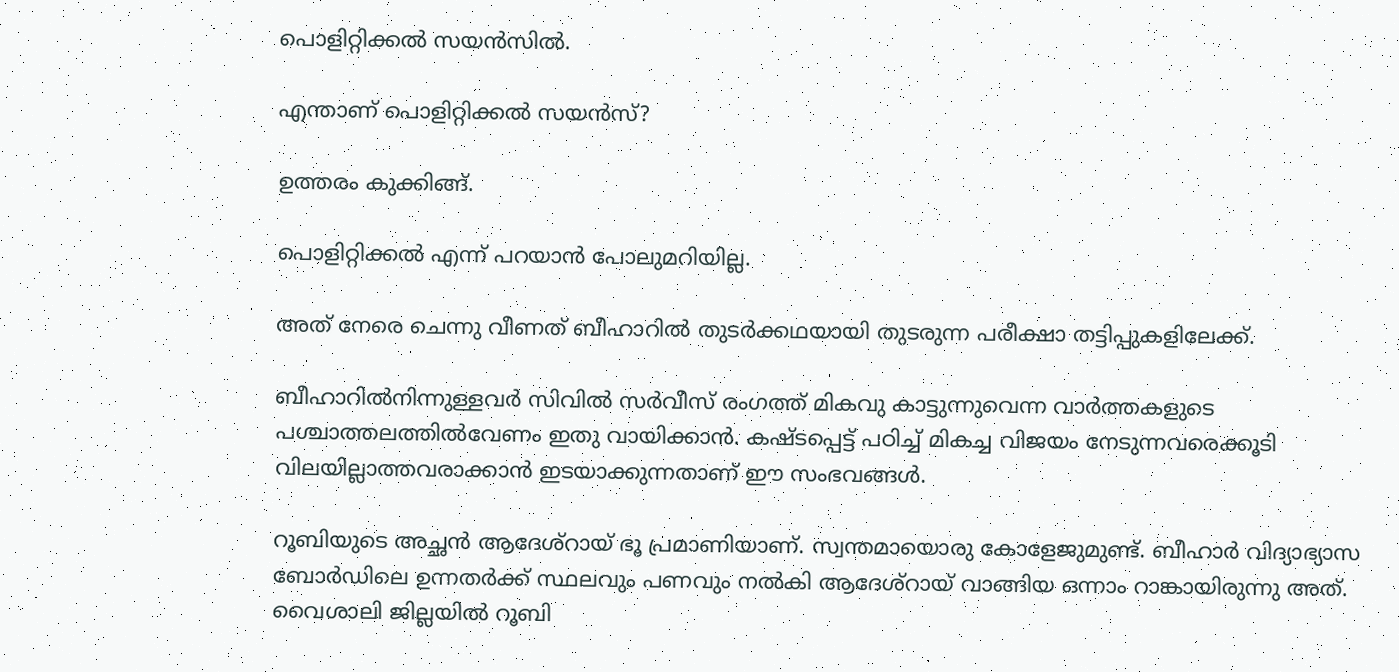പൊളിറ്റിക്കല്‍ സയന്‍സില്‍.

എന്താണ് പൊളിറ്റിക്കല്‍ സയന്‍സ്?

ഉത്തരം കുക്കിങ്ങ്.

പൊളിറ്റിക്കല്‍ എന്ന് പറയാന്‍ പോലുമറിയില്ല.

അത് നേരെ ചെന്നു വീണത് ബീഹാറില്‍ തുടര്‍ക്കഥയായി തുടരുന്ന പരീക്ഷാ തട്ടിപ്പുകളിലേക്ക്.

ബീഹാറില്‍നിന്നുള്ളവര്‍ സിവില്‍ സര്‍വീസ് രംഗത്ത് മികവു കാട്ടുന്നുവെന്ന വാര്‍ത്തകളുടെ പശ്ചാത്തലത്തില്‍വേണം ഇതു വായിക്കാന്‍. കഷ്ടപ്പെട്ട് പഠിച്ച് മികച്ച വിജയം നേടുന്നവരെക്കൂടി വിലയില്ലാത്തവരാക്കാന്‍ ഇടയാക്കുന്നതാണ് ഈ സംഭവങ്ങള്‍.

റൂബിയുടെ അച്ഛന്‍ ആദേശ്‌റായ് ഭൂ പ്രമാണിയാണ്. സ്വന്തമായൊരു കോളേജുമുണ്ട്. ബീഹാര്‍ വിദ്യാഭ്യാസ ബോര്‍ഡിലെ ഉന്നതര്‍ക്ക് സ്ഥലവും പണവും നല്‍കി ആദേശ്‌റായ് വാങ്ങിയ ഒന്നാം റാങ്കായിരുന്നു അത്. വൈശാലി ജില്ലയില്‍ റൂബി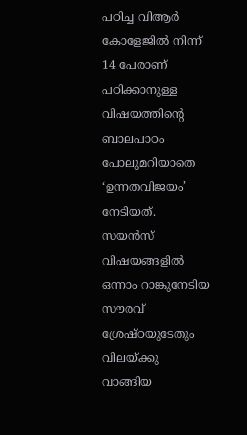പഠിച്ച വിആര്‍ കോളേജില്‍ നിന്ന് 14 പേരാണ് പഠിക്കാനുള്ള വിഷയത്തിന്റെ ബാലപാഠം പോലുമറിയാതെ ‘ഉന്നതവിജയം’ നേടിയത്. സയന്‍സ് വിഷയങ്ങളില്‍ ഒന്നാം റാങ്കുനേടിയ സൗരവ് ശ്രേഷ്ഠയുടേതും വിലയ്‌ക്കു വാങ്ങിയ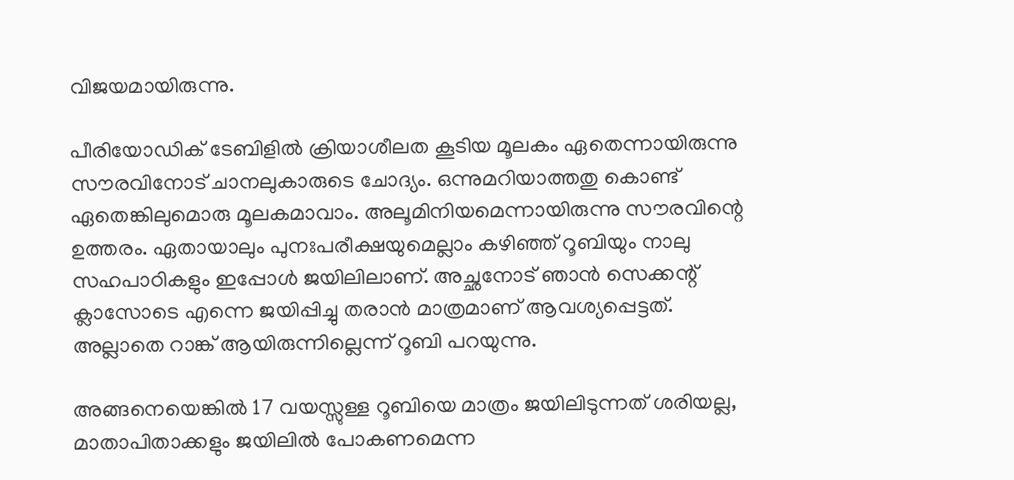വിജയമായിരുന്നു.

പീരിയോഡിക് ടേബിളില്‍ ക്രിയാശീലത കൂടിയ മൂലകം ഏതെന്നായിരുന്നു സൗരവിനോട് ചാനലുകാരുടെ ചോദ്യം. ഒന്നുമറിയാത്തതു കൊണ്ട് ഏതെങ്കിലുമൊരു മൂലകമാവാം. അലൂമിനിയമെന്നായിരുന്നു സൗരവിന്റെ ഉത്തരം. ഏതായാലും പുനഃപരീക്ഷയുമെല്ലാം കഴിഞ്ഞ് റൂബിയും നാലു സഹപാഠികളും ഇപ്പോള്‍ ജയിലിലാണ്. അച്ഛനോട് ഞാന്‍ സെക്കന്റ് ക്ലാസോടെ എന്നെ ജയിപ്പിച്ചു തരാന്‍ മാത്രമാണ് ആവശ്യപ്പെട്ടത്. അല്ലാതെ റാങ്ക് ആയിരുന്നില്ലെന്ന് റൂബി പറയുന്നു.

അങ്ങനെയെങ്കില്‍ 17 വയസ്സുള്ള റൂബിയെ മാത്രം ജയിലിടുന്നത് ശരിയല്ല, മാതാപിതാക്കളും ജയിലില്‍ പോകണമെന്ന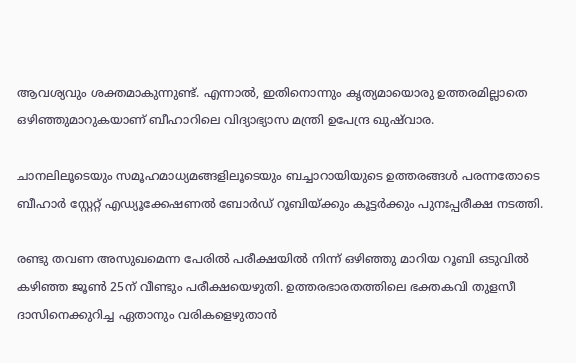ആവശ്യവും ശക്തമാകുന്നുണ്ട്. എന്നാല്‍, ഇതിനൊന്നും കൃത്യമായൊരു ഉത്തരമില്ലാതെ ഒഴിഞ്ഞുമാറുകയാണ് ബീഹാറിലെ വിദ്യാഭ്യാസ മന്ത്രി ഉപേന്ദ്ര ഖുഷ്‌വാര.

ചാനലിലൂടെയും സമൂഹമാധ്യമങ്ങളിലൂടെയും ബച്ചാറായിയുടെ ഉത്തരങ്ങള്‍ പരന്നതോടെ ബീഹാര്‍ സ്റ്റേറ്റ് എഡ്യൂക്കേഷണല്‍ ബോര്‍ഡ് റൂബിയ്‌ക്കും കൂട്ടര്‍ക്കും പുനഃപ്പരീക്ഷ നടത്തി.

രണ്ടു തവണ അസുഖമെന്ന പേരില്‍ പരീക്ഷയില്‍ നിന്ന് ഒഴിഞ്ഞു മാറിയ റൂബി ഒടുവില്‍ കഴിഞ്ഞ ജൂണ്‍ 25ന് വീണ്ടും പരീക്ഷയെഴുതി. ഉത്തരഭാരതത്തിലെ ഭക്തകവി തുളസീ ദാസിനെക്കുറിച്ച ഏതാനും വരികളെഴുതാന്‍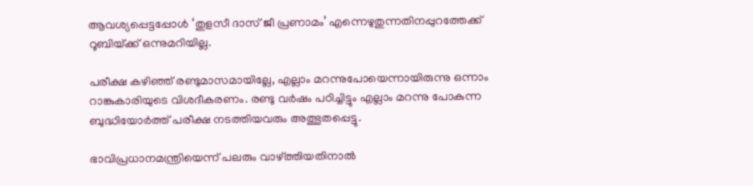ആവശ്യപ്പെട്ടപ്പോള്‍ ‘തുളസീ ദാസ് ജീ പ്രണാമം’ എന്നെഴുതുന്നതിനപ്പുറത്തേക്ക് റൂബിയ്‌ക്ക് ഒന്നുമറിയില്ല.

പരീക്ഷ കഴിഞ്ഞ് രണ്ടുമാസമായില്ലേ, എല്ലാം മറന്നുപോയെന്നായിരുന്നു ഒന്നാം റാങ്കുകാരിയുടെ വിശദീകരണം. രണ്ടു വര്‍ഷം പഠിച്ചിട്ടും എല്ലാം മറന്നു പോകുന്ന ബുദ്ധിയോര്‍ത്ത് പരീക്ഷ നടത്തിയവരും അത്ഭുതപ്പെട്ടു.

ഭാവിപ്രധാനമന്ത്രിയെന്ന് പലരും വാഴ്‌ത്തിയതിനാല്‍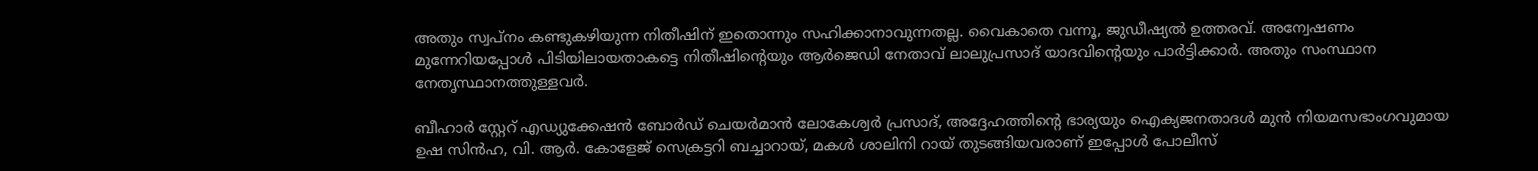അതും സ്വപ്‌നം കണ്ടുകഴിയുന്ന നിതീഷിന് ഇതൊന്നും സഹിക്കാനാവുന്നതല്ല. വൈകാതെ വന്നൂ, ജുഡീഷ്യല്‍ ഉത്തരവ്. അന്വേഷണം മുന്നേറിയപ്പോള്‍ പിടിയിലായതാകട്ടെ നിതീഷിന്റെയും ആര്‍ജെഡി നേതാവ് ലാലുപ്രസാദ് യാദവിന്റെയും പാര്‍ട്ടിക്കാര്‍. അതും സംസ്ഥാന നേതൃസ്ഥാനത്തുള്ളവര്‍.

ബീഹാര്‍ സ്റ്റേറ് എഡ്യുക്കേഷന്‍ ബോര്‍ഡ് ചെയര്‍മാന്‍ ലോകേശ്വര്‍ പ്രസാദ്, അദ്ദേഹത്തിന്റെ ഭാര്യയും ഐക്യജനതാദള്‍ മുന്‍ നിയമസഭാംഗവുമായ ഉഷ സിന്‍ഹ, വി. ആര്‍. കോളേജ് സെക്രട്ടറി ബച്ചാറായ്, മകള്‍ ശാലിനി റായ് തുടങ്ങിയവരാണ് ഇപ്പോള്‍ പോലീസ്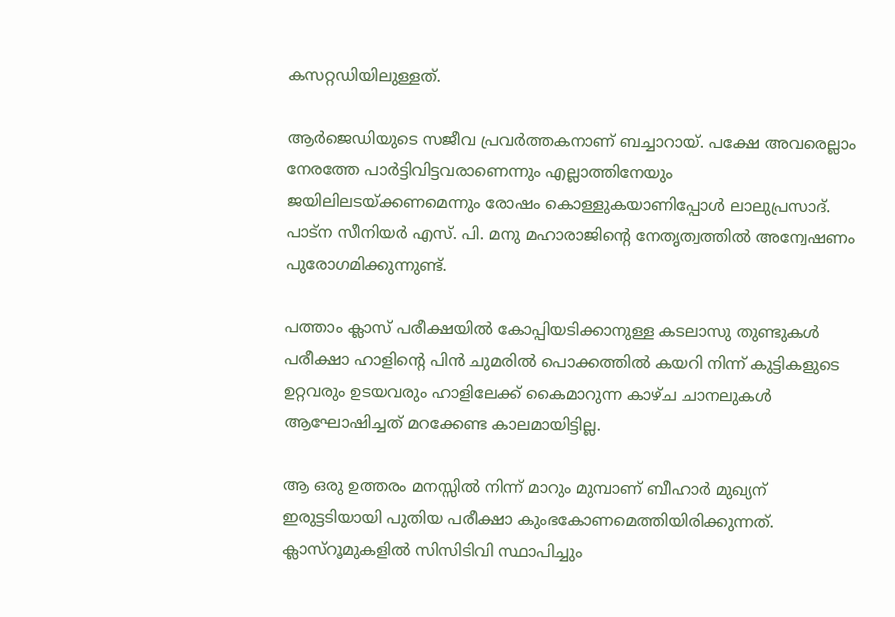കസറ്റഡിയിലുള്ളത്.

ആര്‍ജെഡിയുടെ സജീവ പ്രവര്‍ത്തകനാണ് ബച്ചാറായ്. പക്ഷേ അവരെല്ലാം നേരത്തേ പാര്‍ട്ടിവിട്ടവരാണെന്നും എല്ലാത്തിനേയും ജയിലിലടയ്‌ക്കണമെന്നും രോഷം കൊള്ളുകയാണിപ്പോള്‍ ലാലുപ്രസാദ്. പാട്‌ന സീനിയര്‍ എസ്. പി. മനു മഹാരാജിന്റെ നേതൃത്വത്തില്‍ അന്വേഷണം പുരോഗമിക്കുന്നുണ്ട്.

പത്താം ക്ലാസ് പരീക്ഷയില്‍ കോപ്പിയടിക്കാനുള്ള കടലാസു തുണ്ടുകള്‍ പരീക്ഷാ ഹാളിന്റെ പിന്‍ ചുമരില്‍ പൊക്കത്തില്‍ കയറി നിന്ന് കുട്ടികളുടെ ഉറ്റവരും ഉടയവരും ഹാളിലേക്ക് കൈമാറുന്ന കാഴ്ച ചാനലുകള്‍ ആഘോഷിച്ചത് മറക്കേണ്ട കാലമായിട്ടില്ല.

ആ ഒരു ഉത്തരം മനസ്സില്‍ നിന്ന് മാറും മുമ്പാണ് ബീഹാര്‍ മുഖ്യന് ഇരുട്ടടിയായി പുതിയ പരീക്ഷാ കുംഭകോണമെത്തിയിരിക്കുന്നത്. ക്ലാസ്‌റൂമുകളില്‍ സിസിടിവി സ്ഥാപിച്ചും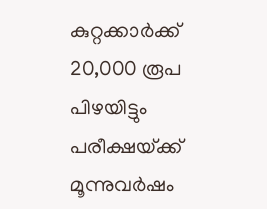കുറ്റക്കാര്‍ക്ക് 20,000 രൂപ പിഴയിട്ടും പരീക്ഷയ്‌ക്ക് മൂന്നുവര്‍ഷം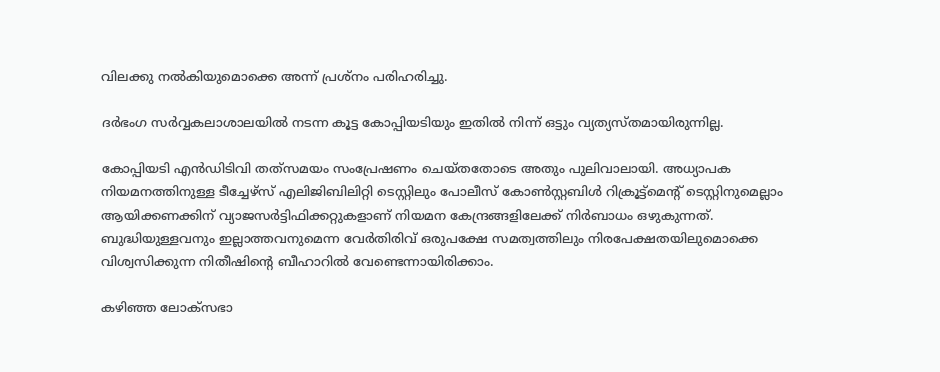വിലക്കു നല്‍കിയുമൊക്കെ അന്ന് പ്രശ്‌നം പരിഹരിച്ചു.

ദര്‍ഭംഗ സര്‍വ്വകലാശാലയില്‍ നടന്ന കൂട്ട കോപ്പിയടിയും ഇതില്‍ നിന്ന് ഒട്ടും വ്യത്യസ്തമായിരുന്നില്ല.

കോപ്പിയടി എന്‍ഡിടിവി തത്‌സമയം സംപ്രേഷണം ചെയ്തതോടെ അതും പുലിവാലായി. അധ്യാപക നിയമനത്തിനുള്ള ടീച്ചേഴ്‌സ് എലിജിബിലിറ്റി ടെസ്റ്റിലും പോലീസ് കോണ്‍സ്റ്റബിള്‍ റിക്രൂട്ട്‌മെന്റ് ടെസ്റ്റിനുമെല്ലാം ആയിക്കണക്കിന് വ്യാജസര്‍ട്ടിഫിക്കറ്റുകളാണ് നിയമന കേന്ദ്രങ്ങളിലേക്ക് നിര്‍ബാധം ഒഴുകുന്നത്. ബുദ്ധിയുള്ളവനും ഇല്ലാത്തവനുമെന്ന വേര്‍തിരിവ് ഒരുപക്ഷേ സമത്വത്തിലും നിരപേക്ഷതയിലുമൊക്കെ വിശ്വസിക്കുന്ന നിതീഷിന്റെ ബീഹാറില്‍ വേണ്ടെന്നായിരിക്കാം.

കഴിഞ്ഞ ലോക്‌സഭാ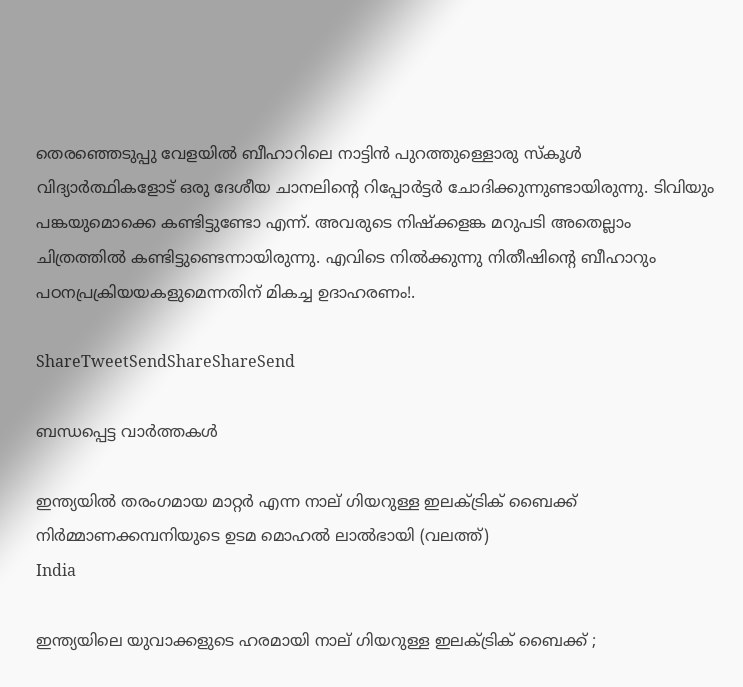തെരഞ്ഞെടുപ്പു വേളയില്‍ ബീഹാറിലെ നാട്ടിന്‍ പുറത്തുള്ളൊരു സ്‌കൂള്‍ വിദ്യാര്‍ത്ഥികളോട് ഒരു ദേശീയ ചാനലിന്റെ റിപ്പോര്‍ട്ടര്‍ ചോദിക്കുന്നുണ്ടായിരുന്നു. ടിവിയും പങ്കയുമൊക്കെ കണ്ടിട്ടുണ്ടോ എന്ന്. അവരുടെ നിഷ്‌ക്കളങ്ക മറുപടി അതെല്ലാം ചിത്രത്തില്‍ കണ്ടിട്ടുണ്ടെന്നായിരുന്നു. എവിടെ നില്‍ക്കുന്നു നിതീഷിന്റെ ബീഹാറും പഠനപ്രക്രിയയകളുമെന്നതിന് മികച്ച ഉദാഹരണം!.

ShareTweetSendShareShareSend

ബന്ധപ്പെട്ട വാര്‍ത്തകള്‍

ഇന്ത്യയില്‍ തരംഗമായ മാറ്റര്‍ എന്ന നാല് ഗിയറുള്ള ഇലക്ട്രിക് ബൈക്ക് നിര്‍മ്മാണക്കമ്പനിയുടെ ഉടമ മൊഹല്‍ ലാല്‍ഭായി (വലത്ത്)
India

ഇന്ത്യയിലെ യുവാക്കളുടെ ഹരമായി നാല് ഗിയറുള്ള ഇലക്ട്രിക് ബൈക്ക് ;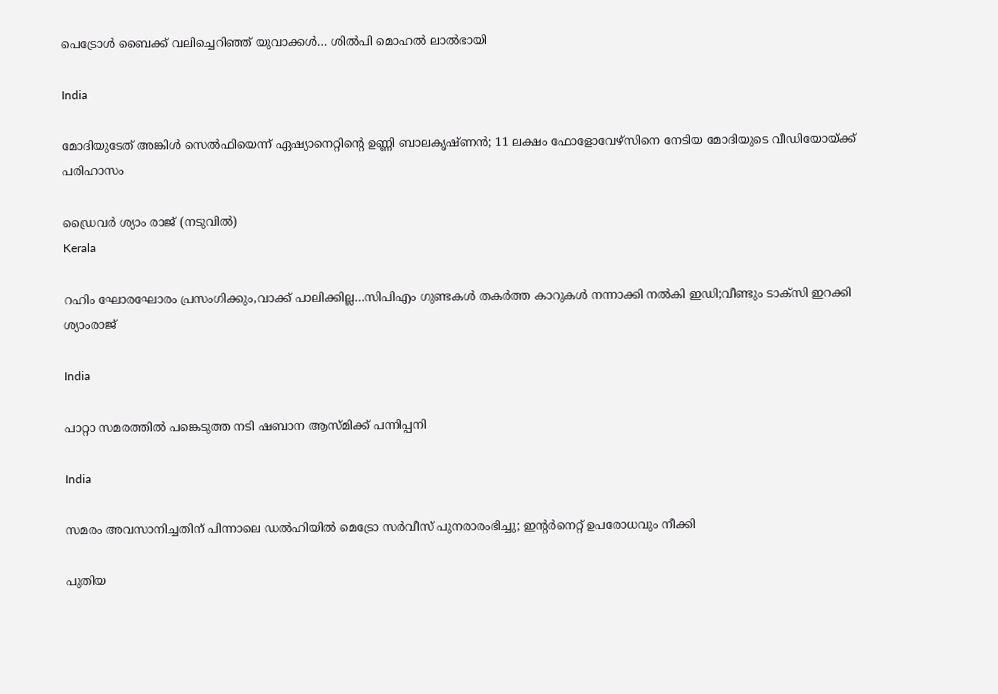പെട്രോള്‍ ബൈക്ക് വലിച്ചെറിഞ്ഞ് യുവാക്കള്‍… ശില്‍പി മൊഹല്‍ ലാല്‍ഭായി

India

മോദിയുടേത് അങ്കിള്‍ സെല്‍ഫിയെന്ന് ഏഷ്യാനെറ്റിന്റെ ഉണ്ണി ബാലകൃഷ്ണന്‍; 11 ലക്ഷം ഫോളോവേഴ്സിനെ നേടിയ മോദിയുടെ വീഡിയോയ്‌ക്ക് പരിഹാസം

ഡ്രൈവര്‍ ശ്യാം രാജ് (നടുവില്‍)
Kerala

റഹിം ഘോരഘോരം പ്രസംഗിക്കും,വാക്ക് പാലിക്കില്ല…സിപിഎം ഗുണ്ടകള്‍ തകര്‍ത്ത കാറുകള്‍ നന്നാക്കി നല്‍കി ഇഡി;വീണ്ടും ടാക്സി ഇറക്കി ശ്യാംരാജ്

India

പാറ്റാ സമരത്തിൽ പങ്കെടുത്ത നടി ഷബാന ആസ്മിക്ക് പന്നിപ്പനി

India

സമരം അവസാനിച്ചതിന് പിന്നാലെ ഡല്‍ഹിയില്‍ മെട്രോ സർവീസ് പുനരാരംഭിച്ചു; ഇന്റര്‍നെറ്റ് ഉപരോധവും നീക്കി

പുതിയ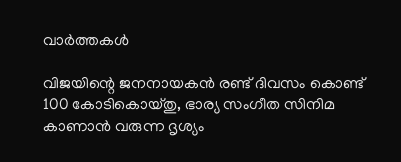വാര്‍ത്തകള്‍

വിജയിന്റെ ജനനായകന്‍ രണ്ട് ദിവസം കൊണ്ട് 100 കോടികൊയ്തു, ഭാര്യ സംഗീത സിനിമ കാണാന്‍ വരുന്ന ദൃശ്യം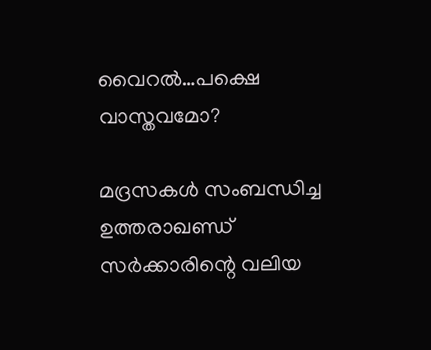വൈറല്‍…പക്ഷെ വാസ്തവമോ?

മദ്രസകൾ സംബന്ധിച്ച ഉത്തരാഖണ്ഡ് സർക്കാരിന്റെ വലിയ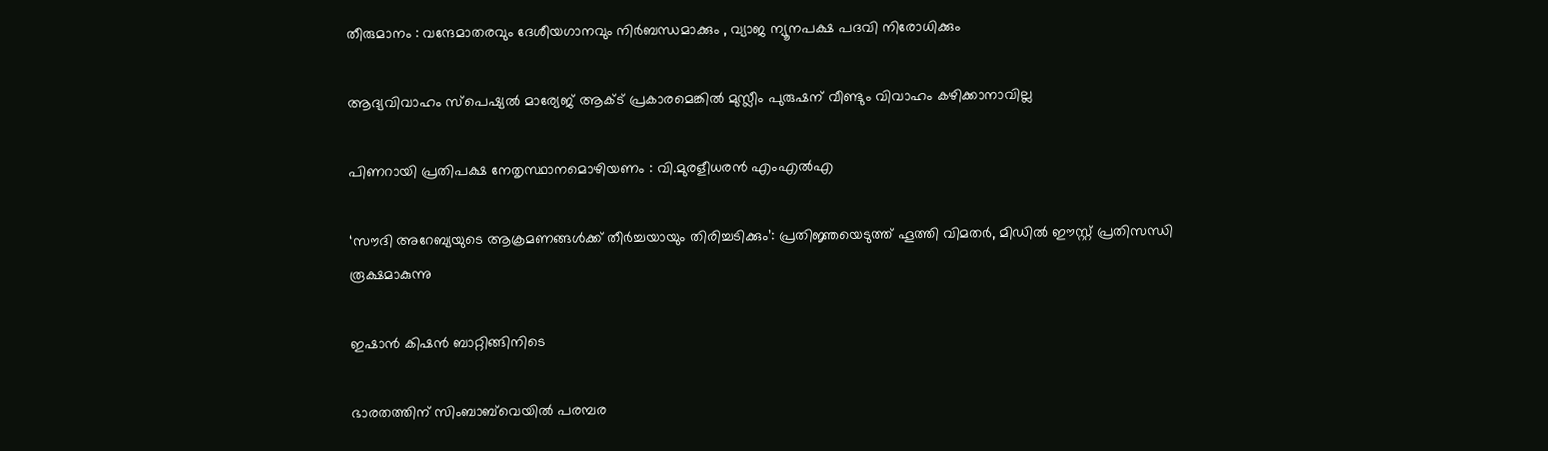തീരുമാനം : വന്ദേമാതരവും ദേശീയഗാനവും നിർബന്ധമാക്കും , വ്യാജ ന്യൂനപക്ഷ പദവി നിരോധിക്കും

ആദ്യവിവാഹം സ്‌പെഷ്യല്‍ മാര്യേജ് ആക്ട് പ്രകാരമെങ്കില്‍ മുസ്ലീം പുരുഷന് വീണ്ടും വിവാഹം കഴിക്കാനാവില്ല

പിണറായി പ്രതിപക്ഷ നേതൃസ്ഥാനമൊഴിയണം : വി.മുരളീധരന്‍ എംഎല്‍എ

‘സൗദി അറേബ്യയുടെ ആക്രമണങ്ങൾക്ക് തീർച്ചയായും തിരിച്ചടിക്കും’: പ്രതിജ്ഞയെടുത്ത് ഹൂത്തി വിമതർ, മിഡിൽ ഈസ്റ്റ് പ്രതിസന്ധി രൂക്ഷമാകുന്നു

ഇഷാന്‍ കിഷന്‍ ബാറ്റിങ്ങിനിടെ

ഭാരതത്തിന് സിംബാബ്‌വെയില്‍ പരമ്പര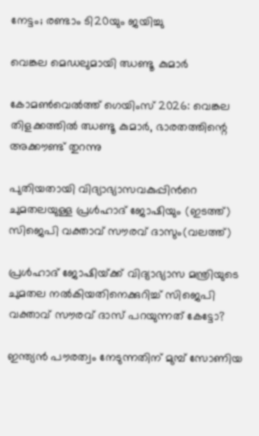നേട്ടം; രണ്ടാം ടി20യും ജയിച്ചു

വെങ്കല മെഡലുമായി ഝണ്ടൂ കുമാര്‍

കോമണ്‍വെല്‍ത്ത് ഗെയിംസ് 2026: വെങ്കല തിളക്കത്തില്‍ ഝണ്ടൂ കുമാര്‍, ഭാരതത്തിന്റെ അക്കൗണ്ട് തുറന്നു

പുതിയതായി വിദ്യാഭ്യാസവകുപ്പിന്‍റെ ചുമതലയുള്ള പ്രള്‍ഹാദ് ജോഷിയും (ഇടത്ത്) സിജെപി വക്താവ് സൗരവ് ദാസും(വലത്ത്)

പ്രള്‍ഹാദ് ജോഷിയ്‌ക്ക് വിദ്യാഭ്യാസ മന്ത്രിയുടെ ചുമതല നല്‍കിയതിനെക്കുറിച്ച് സിജെപി വക്താവ് സൗരവ് ദാസ് പറയുന്നത് കേട്ടോ?

ഇന്ത്യന്‍ പൗരത്വം നേടുന്നതിന് മുമ്പ് സോണിയ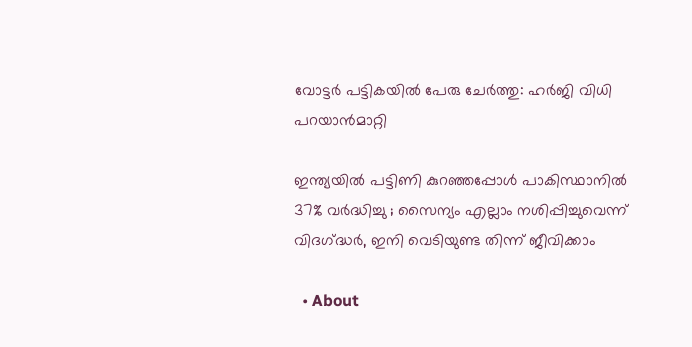വോട്ടര്‍ പട്ടികയില്‍ പേരു ചേര്‍ത്തു: ഹര്‍ജി വിധി പറയാന്‍മാറ്റി

ഇന്ത്യയിൽ പട്ടിണി കുറഞ്ഞപ്പോൾ പാകിസ്ഥാനിൽ 37% വർദ്ധിച്ചു ; സൈന്യം എല്ലാം നശിപ്പിച്ചുവെന്ന് വിദഗ്‌ദ്ധർ, ഇനി വെടിയുണ്ട തിന്ന് ജീവിക്കാം

  • About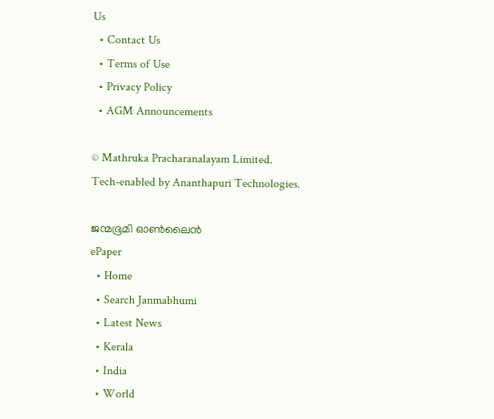Us
  • Contact Us
  • Terms of Use
  • Privacy Policy
  • AGM Announcements

© Mathruka Pracharanalayam Limited.
Tech-enabled by Ananthapuri Technologies.

ജന്മഭൂമി ഓണ്‍ലൈന്‍
ePaper
  • Home
  • Search Janmabhumi
  • Latest News
  • Kerala
  • India
  • World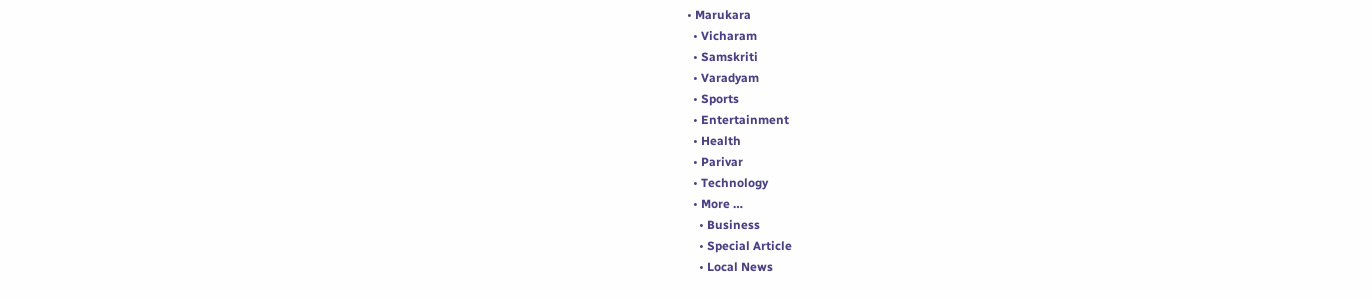• Marukara
  • Vicharam
  • Samskriti
  • Varadyam
  • Sports
  • Entertainment
  • Health
  • Parivar
  • Technology
  • More …
    • Business
    • Special Article
    • Local News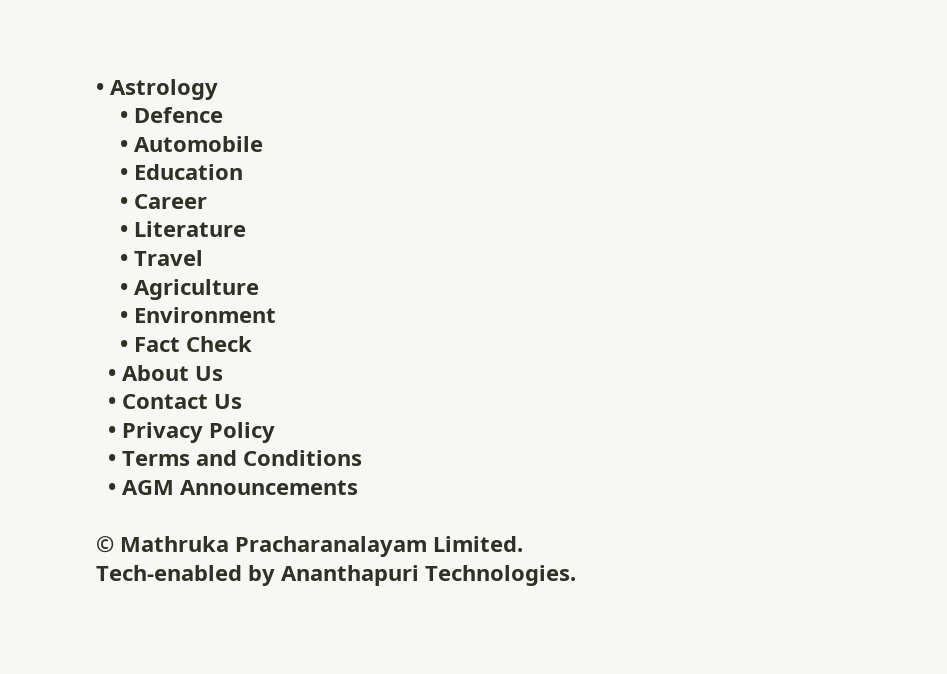• Astrology
    • Defence
    • Automobile
    • Education
    • Career
    • Literature
    • Travel
    • Agriculture
    • Environment
    • Fact Check
  • About Us
  • Contact Us
  • Privacy Policy
  • Terms and Conditions
  • AGM Announcements

© Mathruka Pracharanalayam Limited.
Tech-enabled by Ananthapuri Technologies.